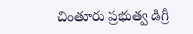చింతూరు ప్రభుత్వ డిగ్రీ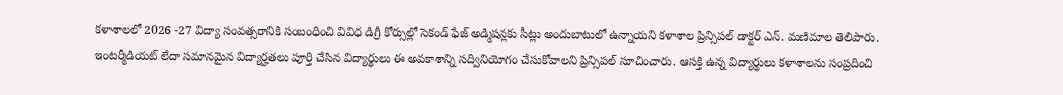కళాశాలలో 2026 -27 విద్యా సంవత్సరానికి సంబంధించి వివిధ డిగ్రీ కోర్సుల్లో సెకండ్ ఫేజ్ అడ్మిషన్లకు సీట్లు అందుబాటులో ఉన్నాయని కళాశాల ప్రిన్సిపల్ డాక్టర్ ఎన్. మణిమాల తెలిపారు. ఇంటర్మీడియట్ లేదా సమానమైన విద్యార్హతలు పూర్తి చేసిన విద్యార్థులు ఈ అవకాశాన్ని సద్వినియోగం చేసుకోవాలని ప్రిన్సిపల్ సూచించారు. ఆసక్తి ఉన్న విద్యార్థులు కళాశాలను సంప్రదించి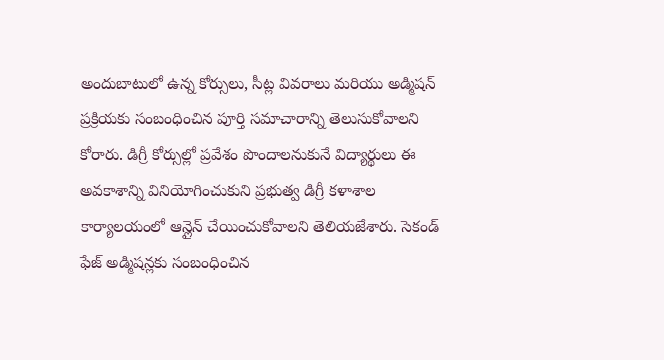అందుబాటులో ఉన్న కోర్సులు, సీట్ల వివరాలు మరియు అడ్మిషన్ ప్రక్రియకు సంబంధించిన పూర్తి సమాచారాన్ని తెలుసుకోవాలని కోరారు. డిగ్రీ కోర్సుల్లో ప్రవేశం పొందాలనుకునే విద్యార్థులు ఈ అవకాశాన్ని వినియోగించుకుని ప్రభుత్వ డిగ్రీ కళాశాల కార్యాలయంలో ఆన్లైన్ చేయించుకోవాలని తెలియజేశారు. సెకండ్ ఫేజ్ అడ్మిషన్లకు సంబంధించిన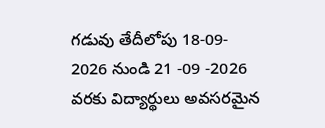గడువు తేదీలోపు 18-09- 2026 నుండి 21 -09 -2026 వరకు విద్యార్థులు అవసరమైన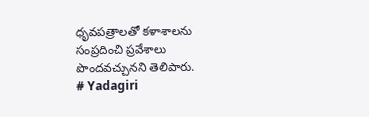ధృవపత్రాలతో కళాశాలను సంప్రదించి ప్రవేశాలు పొందవచ్చునని తెలిపారు.
# Yadagiri